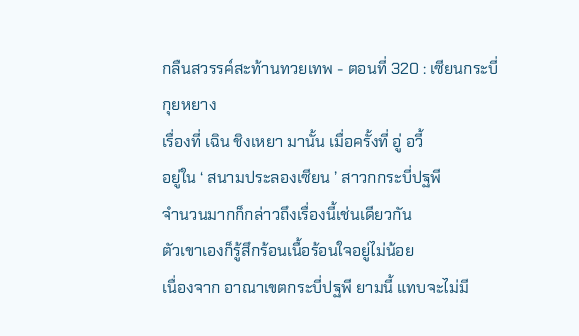กลืนสวรรค์สะท้านทวยเทพ - ตอนที่ 320 : เซียนกระบี่กุยหยาง
เรื่องที่ เฉิน ชิงเหยา มานั้น เมื่อครั้งที่ อู่ อวี้
อยู่ใน ‘ สนามประลองเซียน ’ สาวกกระบี่ปฐพี
จำนวนมากก็กล่าวถึงเรื่องนี้เช่นเดียวกัน
ตัวเขาเองก็รู้สึกร้อนเนื้อร้อนใจอยู่ไม่น้อย
เนื่องจาก อาณาเขตกระบี่ปฐพี ยามนี้ แทบจะไม่มี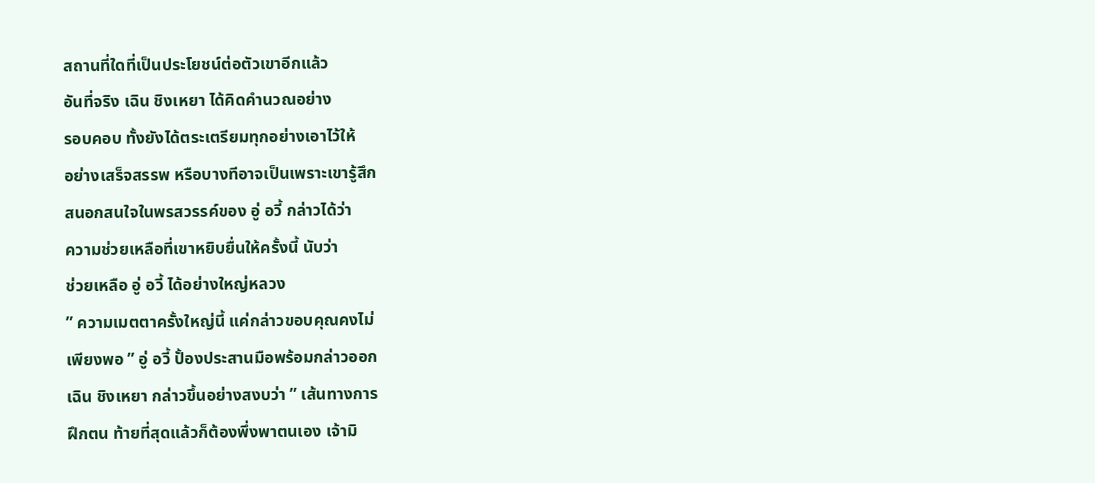สถานที่ใดที่เป็นประโยชน์ต่อตัวเขาอีกแล้ว
อันที่จริง เฉิน ชิงเหยา ได้คิดคำนวณอย่าง
รอบคอบ ทั้งยังได้ตระเตรียมทุกอย่างเอาไว้ให้
อย่างเสร็จสรรพ หรือบางทีอาจเป็นเพราะเขารู้สึก
สนอกสนใจในพรสวรรค์ของ อู่ อวี้ กล่าวได้ว่า
ความช่วยเหลือที่เขาหยิบยื่นให้ครั้งนี้ นับว่า
ช่วยเหลือ อู่ อวี้ ได้อย่างใหญ่หลวง
” ความเมตตาครั้งใหญ่นี้ แค่กล่าวขอบคุณคงไม่
เพียงพอ ” อู่ อวี้ ปั้องประสานมือพร้อมกล่าวออก
เฉิน ชิงเหยา กล่าวขึ้นอย่างสงบว่า ” เส้นทางการ
ฝึกตน ท้ายที่สุดแล้วก็ต้องพึ่งพาตนเอง เจ้ามิ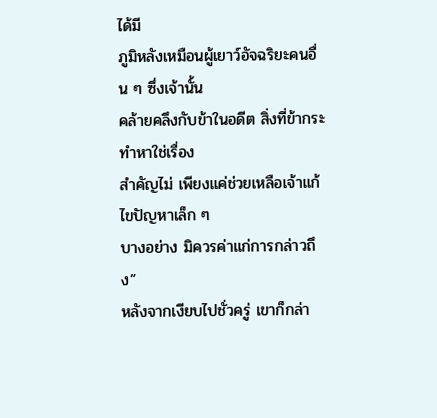ได้มี
ภูมิหลังเหมือนผู้เยาว์อัจฉริยะคนอื่น ๆ ซึ่งเจ้านั้น
คล้ายคลึงกับข้าในอดีต สิ่งที่ข้ากระทำหาใช่เรื่อง
สำคัญไม่ เพียงแค่ช่วยเหลือเจ้าแก้ไขปัญหาเล็ก ๆ
บางอย่าง มิควรค่าแก่การกล่าวถึง”
หลังจากเงียบไปชั่วครู่ เขาก็กล่า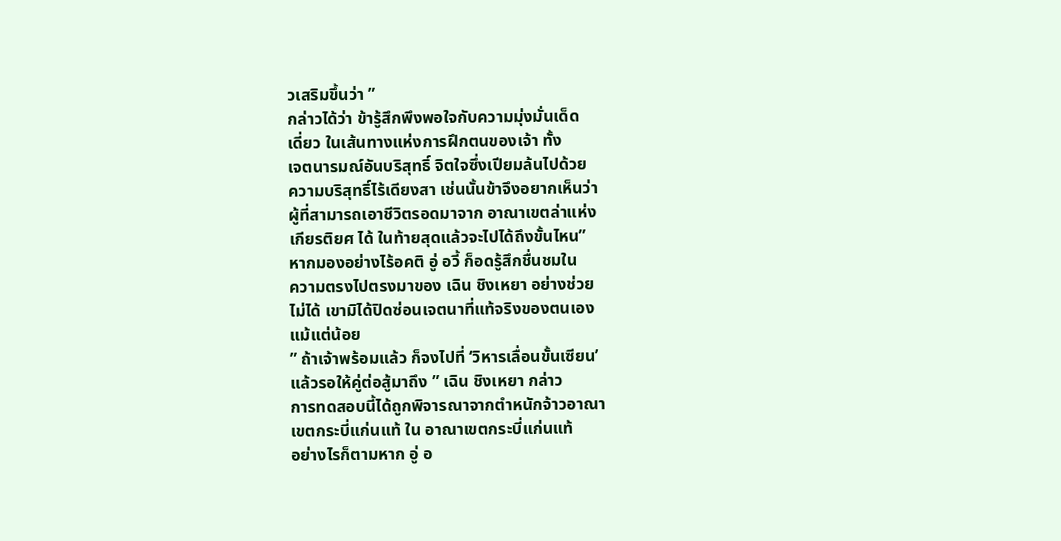วเสริมขึ้นว่า ”
กล่าวได้ว่า ข้ารู้สึกพึงพอใจกับความมุ่งมั่นเด็ด
เดี่ยว ในเส้นทางแห่งการฝึกตนของเจ้า ทั้ง
เจตนารมณ์อันบริสุทธิ์ จิตใจซึ่งเปียมล้นไปด้วย
ความบริสุทธิ์ไร้เดียงสา เช่นนั้นข้าจึงอยากเห็นว่า
ผู้ที่สามารถเอาชีวิตรอดมาจาก อาณาเขตล่าแห่ง
เกียรติยศ ได้ ในท้ายสุดแล้วจะไปได้ถึงขั้นไหน”
หากมองอย่างไร้อคติ อู่ อวี้ ก็อดรู้สึกชื่นชมใน
ความตรงไปตรงมาของ เฉิน ชิงเหยา อย่างช่วย
ไม่ได้ เขามิได้ปิดซ่อนเจตนาที่แท้จริงของตนเอง
แม้แต่น้อย
” ถ้าเจ้าพร้อมแล้ว ก็จงไปที่ ‘วิหารเลื่อนขั้นเซียน’
แล้วรอให้คู่ต่อสู้มาถึง ” เฉิน ชิงเหยา กล่าว
การทดสอบนี้ได้ถูกพิจารณาจากตำหนักจ้าวอาณา
เขตกระบี่แก่นแท้ ใน อาณาเขตกระบี่แก่นแท้
อย่างไรก็ตามหาก อู่ อ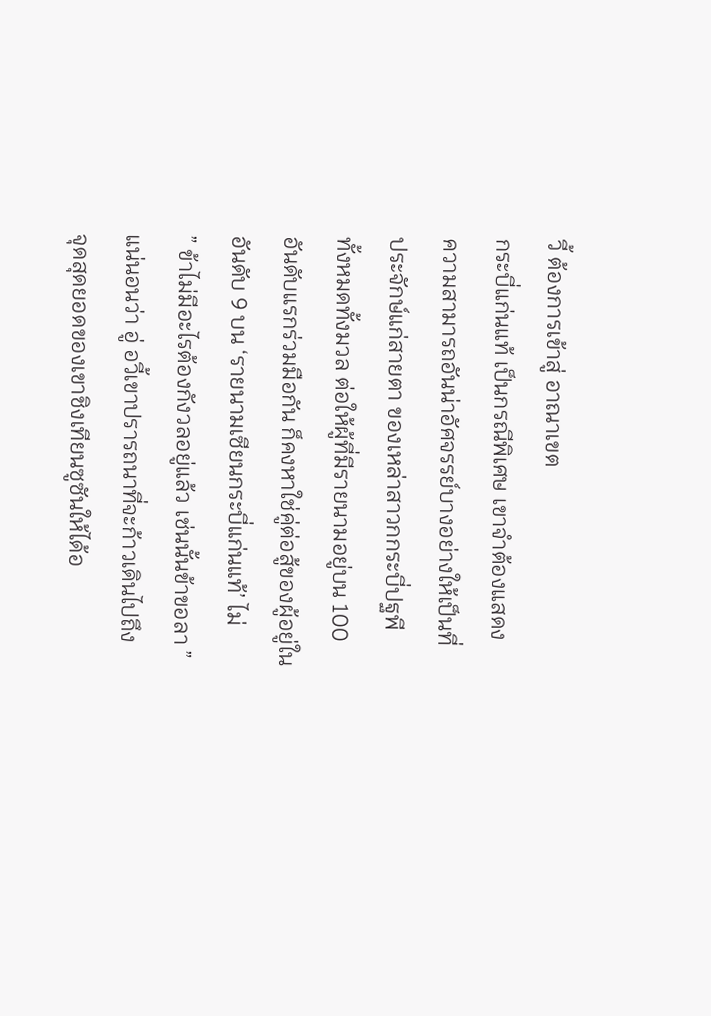วี้ ต้องการเข้าสู่ อาณาเขต
กระบี่แก่นแท้ เป็นกรณีพิเศษ เขาจำต้องแสดง
ความสามารถอันน่าอัศจรรย์บางอย่างให้เป็นที่
ประจักษ์แก่สายตา ของเหล่าสาวกกระบี่ปฐพี
ทั้งหมดทั้งมวล ต่อให้ผู้ที่มีรายนามอยู่บน 100
อันดับแรกร่วมมือกัน ก็คงหาใช่คู่ต่อสู้ของผู้อยู่ใน
อันดับ 9 บน ‘รายนามเซียนกระบี่แก่นแท้’ ไม่
” ข้าไม่มีอะไรต้องกังวลอยู่แล้ว เช่นนั้นข้าขอลา ”
แน่นอนว่า อู่ อวี้เขาปรารถนาที่จะก้าวเดินไปถึง
จุดสุดยอดของเขาชิงเทียนซูซันให้ได้อ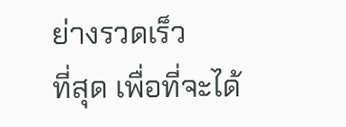ย่างรวดเร็ว
ที่สุด เพื่อที่จะได้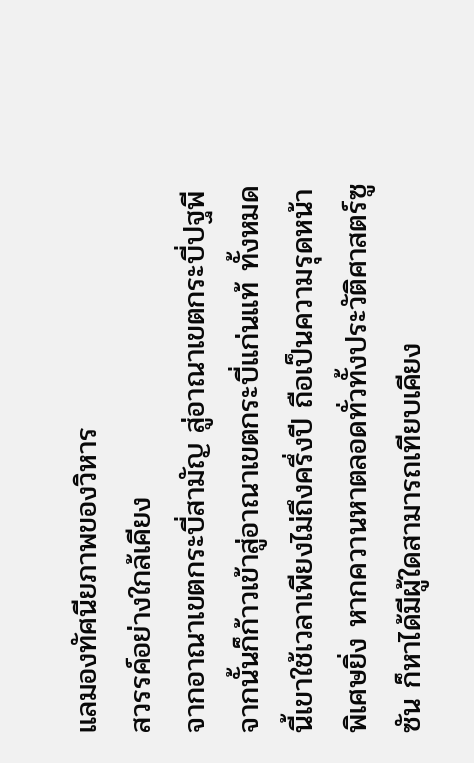แลมองทัศนียภาพของวิหาร
สวรรค์อย่างใกล้เคียง
จากอาณาเขตกระบี่สามัญ สู่อาณาเขตกระบี่ปฐพี
จากนั้นก็ก้าวเข้าสู่อาณาเขตกระบี่แก่นแท้ ทั้งหมด
นี้เขาใช้เวลาเพียงไม่ถึงครึ่งปี ถือเป็นความรุดหน้า
พิเศษยิ่ง หากควานหาตลอดทั่วทั้งประวัติศาสตร์ซู
ซัน ก็หาได้มีผู้ใดสามารถเทียบเคียง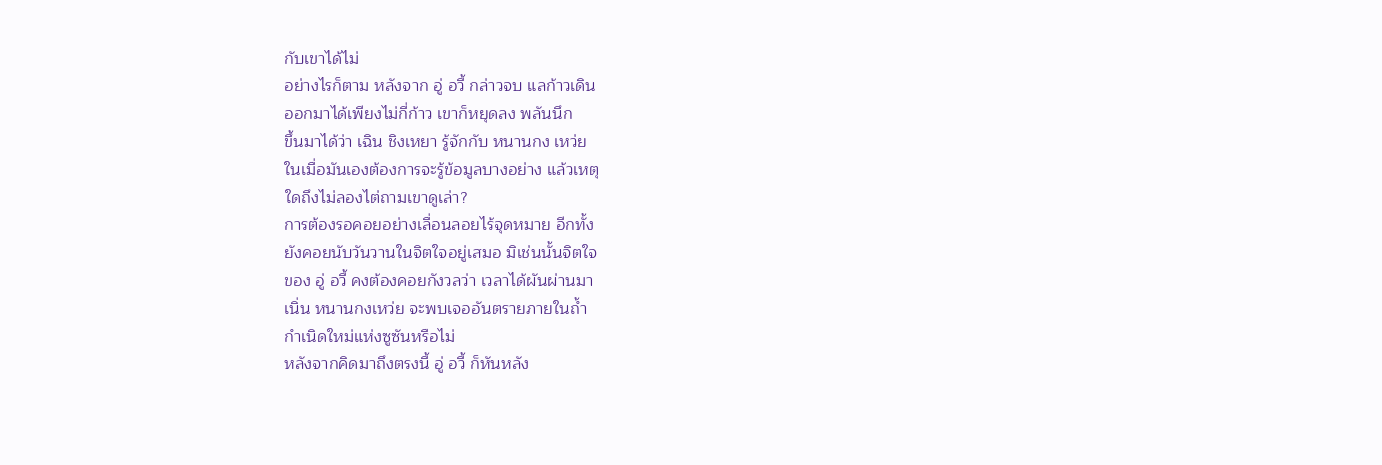กับเขาได้ไม่
อย่างไรก็ตาม หลังจาก อู่ อวี้ กล่าวจบ แลก้าวเดิน
ออกมาได้เพียงไม่กี่ก้าว เขาก็หยุดลง พลันนึก
ขึ้นมาได้ว่า เฉิน ชิงเหยา รู้จักกับ หนานกง เหว่ย
ในเมื่อมันเองต้องการจะรู้ข้อมูลบางอย่าง แล้วเหตุ
ใดถึงไม่ลองไต่ถามเขาดูเล่า?
การต้องรอคอยอย่างเลื่อนลอยไร้จุดหมาย อีกทั้ง
ยังคอยนับวันวานในจิตใจอยู่เสมอ มิเช่นนั้นจิตใจ
ของ อู่ อวี้ คงต้องคอยกังวลว่า เวลาได้ผันผ่านมา
เนิ่น หนานกงเหว่ย จะพบเจออันตรายภายในถ้ำ
กำเนิดใหม่แห่งซูซันหรือไม่
หลังจากคิดมาถึงตรงนี้ อู่ อวี้ ก็หันหลัง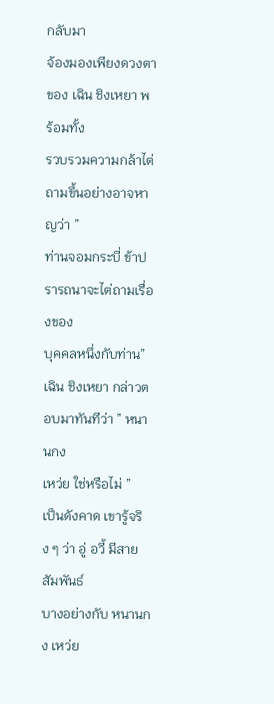กลับมา
จ้องมองเพียงดวงตาของ เฉิน ชิงเหยา พร้อมทั้ง
รวบรวมความกล้าไต่ถามขึ้นอย่างอาจหาญว่า ”
ท่านจอมกระบี่ ข้าปรารถนาจะไต่ถามเรื่องของ
บุคคลหนึ่งกับท่าน”
เฉิน ชิงเหยา กล่าวตอบมาทันทีว่า ” หนานกง
เหว่ย ใช่หรือไม่ ”
เป็นดังคาด เขารู้จริง ๆ ว่า อู่ อวี้ มีสายสัมพันธ์
บางอย่างกับ หนานกง เหว่ย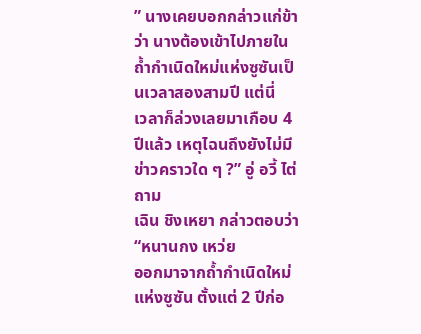” นางเคยบอกกล่าวแก่ข้าว่า นางต้องเข้าไปภายใน
ถ้ำกำเนิดใหม่แห่งซูซันเป็นเวลาสองสามปี แต่นี่
เวลาก็ล่วงเลยมาเกือบ 4 ปีแล้ว เหตุไฉนถึงยังไม่มี
ข่าวคราวใด ๆ ?” อู่ อวี้ ไต่ถาม
เฉิน ชิงเหยา กล่าวตอบว่า “หนานกง เหว่ย
ออกมาจากถ้ำกำเนิดใหม่แห่งซูซัน ตั้งแต่ 2 ปีก่อ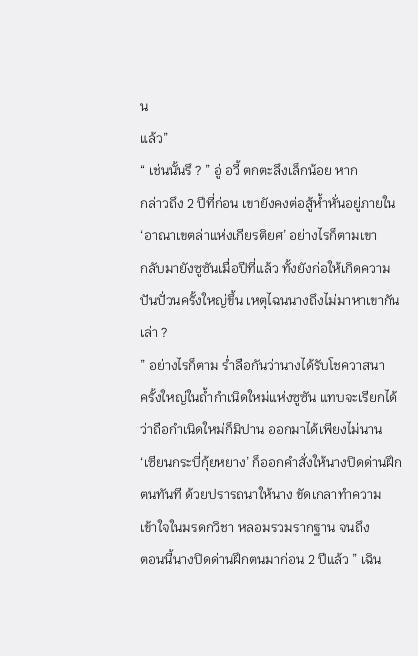น
แล้ว”
“ เช่นนั้นรึ ? ” อู่ อวี้ ตกตะลึงเล็กน้อย หาก
กล่าวถึง 2 ปีที่ก่อน เขายังคงต่อสู้ห้ำหั่นอยู่ภายใน
‘อาณาเขตล่าแห่งเกียรติยศ’ อย่างไรก็ตามเขา
กลับมายังซูซันเมื่อปีที่แล้ว ทั้งยังก่อให้เกิดความ
ปันปั่วนครั้งใหญ่ขึ้น เหตุไฉนนางถึงไม่มาหาเขากัน
เล่า ?
” อย่างไรก็ตาม ร่ำลือกันว่านางได้รับโชควาสนา
ครั้งใหญ่ในถ้ำกำเนิดใหม่แห่งซูซัน แทบจะเรียกได้
ว่าถือกำเนิดใหม่ก็มิปาน ออกมาได้เพียงไม่นาน
‘เซียนกระบี่กุ้ยหยาง’ ก็ออกคำสั่งให้นางปิดด่านฝึก
ตนทันที ด้วยปรารถนาให้นาง ขัดเกลาทำความ
เข้าใจในมรดกวิชา หลอมรวมรากฐาน จนถึง
ตอนนี้นางปิดด่านฝึกตนมาก่อน 2 ปีแล้ว ” เฉิน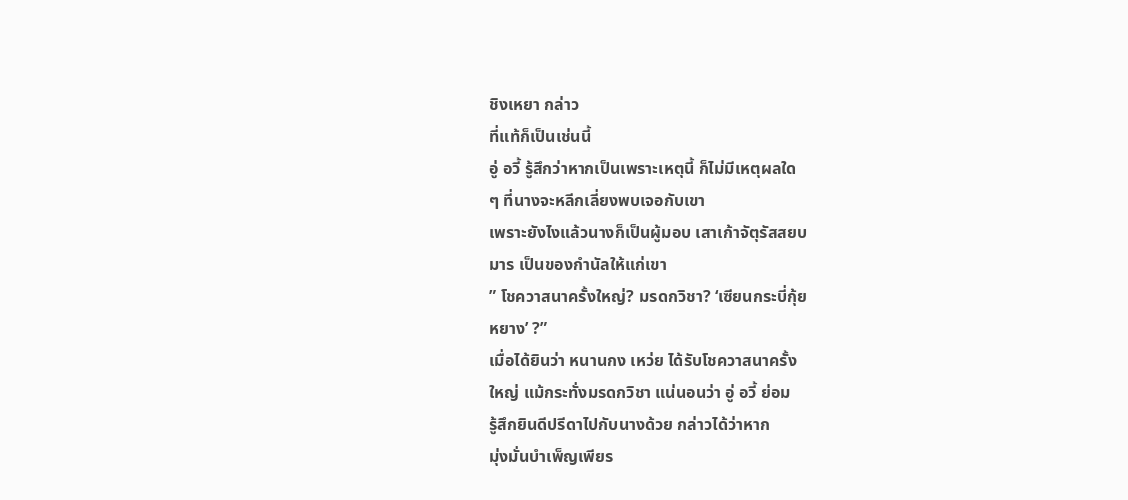ชิงเหยา กล่าว
ที่แท้ก็เป็นเช่นนี้
อู่ อวี้ รู้สึกว่าหากเป็นเพราะเหตุนี้ ก็ไม่มีเหตุผลใด
ๆ ที่นางจะหลีกเลี่ยงพบเจอกับเขา
เพราะยังไงแล้วนางก็เป็นผู้มอบ เสาเก้าจัตุรัสสยบ
มาร เป็นของกำนัลให้แก่เขา
” โชควาสนาครั้งใหญ่? มรดกวิชา? ‘เซียนกระบี่กุ้ย
หยาง’ ?”
เมื่อได้ยินว่า หนานกง เหว่ย ได้รับโชควาสนาครั้ง
ใหญ่ แม้กระทั่งมรดกวิชา แน่นอนว่า อู่ อวี้ ย่อม
รู้สึกยินดีปรีดาไปกับนางด้วย กล่าวได้ว่าหาก
มุ่งมั่นบำเพ็ญเพียร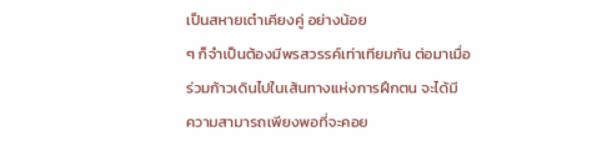เป็นสหายเต๋าเคียงคู่ อย่างน้อย
ๆ ก็จำเป็นต้องมีพรสวรรค์เท่าเทียมกัน ต่อมาเมื่อ
ร่วมก้าวเดินไปในเส้นทางแห่งการฝึกตน จะได้มี
ความสามารถเพียงพอที่จะคอย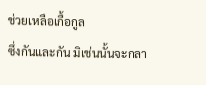ช่วยเหลือเกื้อกูล
ซึ่งกันและกัน มิเช่นนั้นจะกลา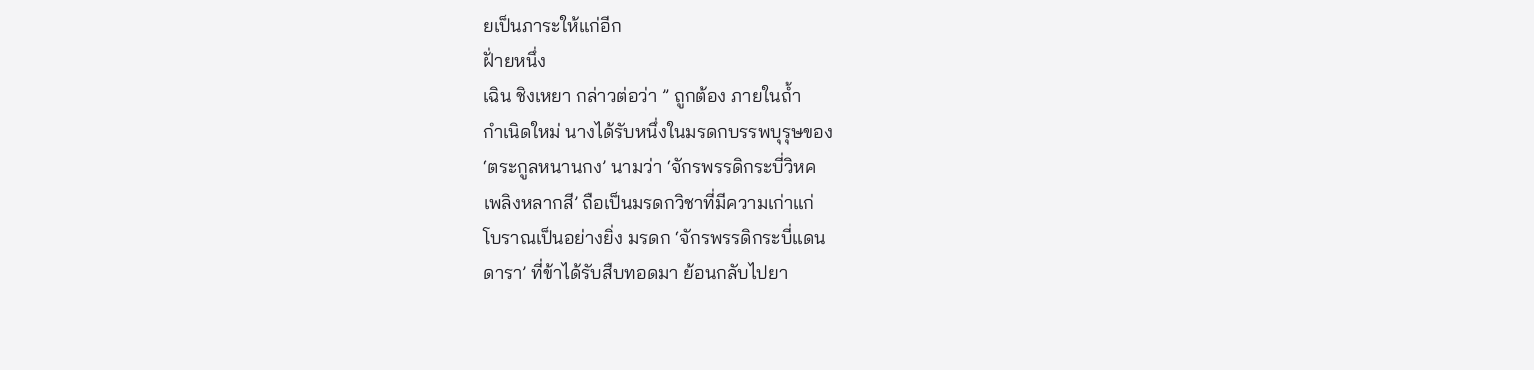ยเป็นภาระให้แก่อีก
ฝั่ายหนึ่ง
เฉิน ชิงเหยา กล่าวต่อว่า ” ถูกต้อง ภายในถ้ำ
กำเนิดใหม่ นางได้รับหนึ่งในมรดกบรรพบุรุษของ
‘ตระกูลหนานกง’ นามว่า ‘จักรพรรดิกระบี่วิหค
เพลิงหลากสี’ ถือเป็นมรดกวิชาที่มีความเก่าแก่
โบราณเป็นอย่างยิ่ง มรดก ‘จักรพรรดิกระบี่แดน
ดารา’ ที่ข้าได้รับสืบทอดมา ย้อนกลับไปยา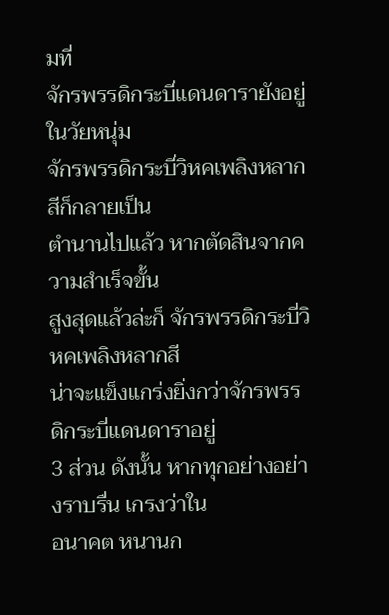มที่
จักรพรรดิกระบี่แดนดารายังอยู่ในวัยหนุ่ม
จักรพรรดิกระบี่วิหคเพลิงหลากสีก็กลายเป็น
ตำนานไปแล้ว หากตัดสินจากความสำเร็จขั้น
สูงสุดแล้วล่ะก็ จักรพรรดิกระบี่วิหคเพลิงหลากสี
น่าจะแข็งแกร่งยิ่งกว่าจักรพรรดิกระบี่แดนดาราอยู่
3 ส่วน ดังนั้น หากทุกอย่างอย่างราบรื่น เกรงว่าใน
อนาคต หนานก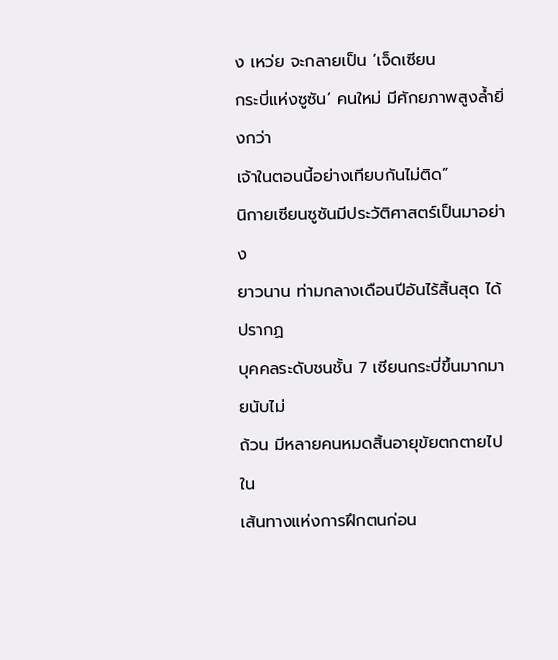ง เหว่ย จะกลายเป็น ‘เจ็ดเซียน
กระบี่แห่งซูซัน’ คนใหม่ มีศักยภาพสูงล้ำยิ่งกว่า
เจ้าในตอนนี้อย่างเทียบกันไม่ติด”
นิกายเซียนซูซันมีประวัติศาสตร์เป็นมาอย่าง
ยาวนาน ท่ามกลางเดือนปีอันไร้สิ้นสุด ได้ปรากฏ
บุคคลระดับชนชั้น 7 เซียนกระบี่ขึ้นมากมายนับไม่
ถ้วน มีหลายคนหมดสิ้นอายุขัยตกตายไปใน
เส้นทางแห่งการฝึกตนก่อน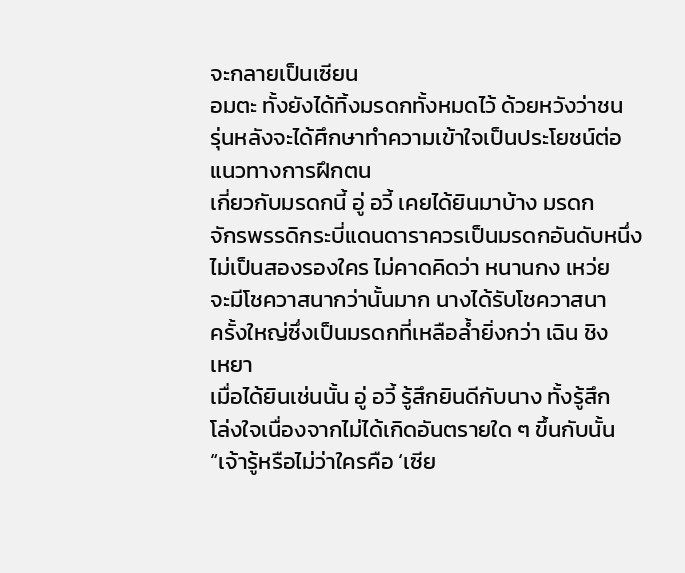จะกลายเป็นเซียน
อมตะ ทั้งยังได้ทิ้งมรดกทั้งหมดไว้ ด้วยหวังว่าชน
รุ่นหลังจะได้ศึกษาทำความเข้าใจเป็นประโยชน์ต่อ
แนวทางการฝึกตน
เกี่ยวกับมรดกนี้ อู่ อวี้ เคยได้ยินมาบ้าง มรดก
จักรพรรดิกระบี่แดนดาราควรเป็นมรดกอันดับหนึ่ง
ไม่เป็นสองรองใคร ไม่คาดคิดว่า หนานกง เหว่ย
จะมีโชควาสนากว่านั้นมาก นางได้รับโชควาสนา
ครั้งใหญ่ซึ่งเป็นมรดกที่เหลือล้ำยิ่งกว่า เฉิน ชิง
เหยา
เมื่อได้ยินเช่นนั้น อู่ อวี้ รู้สึกยินดีกับนาง ทั้งรู้สึก
โล่งใจเนื่องจากไม่ได้เกิดอันตรายใด ๆ ขึ้นกับนั้น
“เจ้ารู้หรือไม่ว่าใครคือ ‘เซีย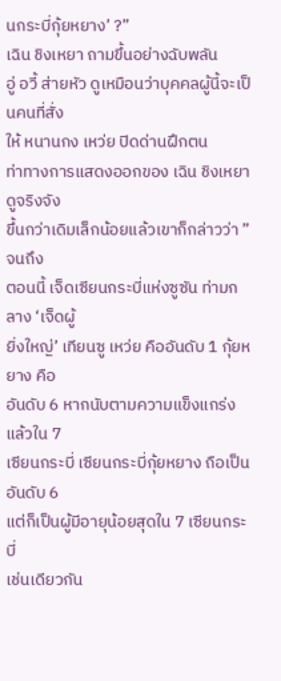นกระบี่กุ้ยหยาง’ ?”
เฉิน ชิงเหยา ถามขึ้นอย่างฉับพลัน
อู่ อวี้ ส่ายหัว ดูเหมือนว่าบุคคลผู้นี้จะเป็นคนที่สั่ง
ให้ หนานกง เหว่ย ปิดด่านฝึกตน
ท่าทางการแสดงออกของ เฉิน ชิงเหยา ดูจริงจัง
ขึ้นกว่าเดิมเล็กน้อยแล้วเขาก็กล่าวว่า ” จนถึง
ตอนนี้ เจ็ดเซียนกระบี่แห่งซูซัน ท่ามกลาง ‘เจ็ดผู้
ยิ่งใหญ่’ เทียนซู เหว่ย คืออันดับ 1 กุ้ยหยาง คือ
อันดับ 6 หากนับตามความแข็งแกร่งแล้วใน 7
เซียนกระบี่ เซียนกระบี่กุ้ยหยาง ถือเป็นอันดับ 6
แต่ก็เป็นผู้มีอายุน้อยสุดใน 7 เซียนกระบี่
เช่นเดียวกัน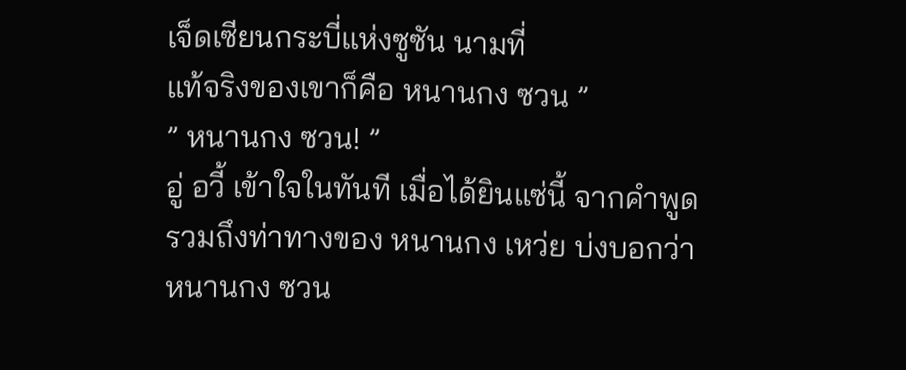เจ็ดเซียนกระบี่แห่งซูซัน นามที่
แท้จริงของเขาก็คือ หนานกง ซวน ”
” หนานกง ซวน! ”
อู่ อวี้ เข้าใจในทันที เมื่อได้ยินแซ่นี้ จากคำพูด
รวมถึงท่าทางของ หนานกง เหว่ย บ่งบอกว่า
หนานกง ซวน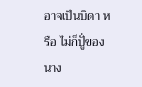อาจเป็นบิดา หรือ ไม่ก็ปูั่ของนาง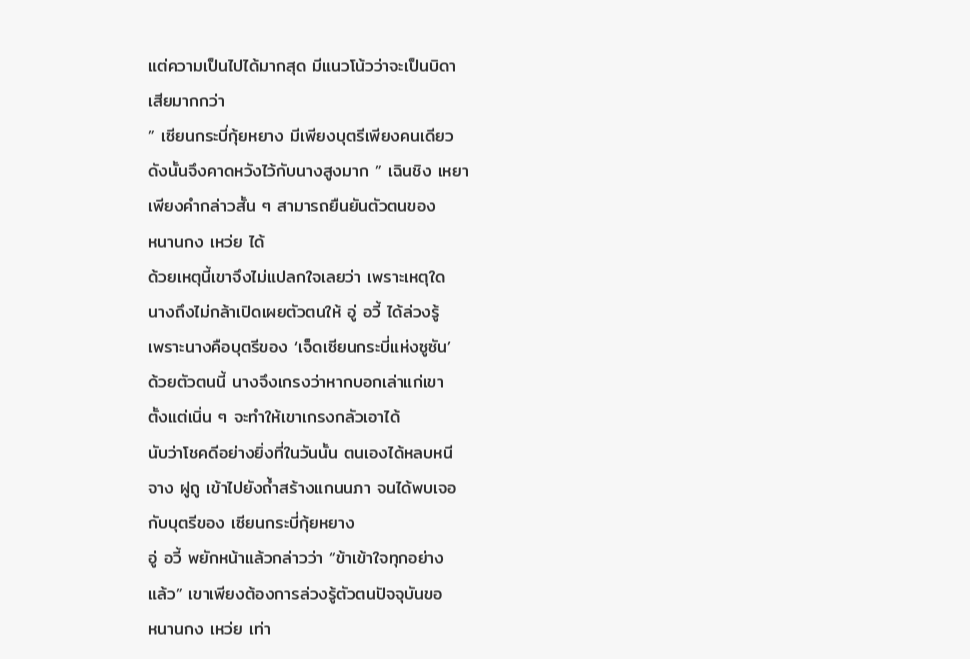แต่ความเป็นไปได้มากสุด มีแนวโน้วว่าจะเป็นบิดา
เสียมากกว่า
” เซียนกระบี่กุ้ยหยาง มีเพียงบุตรีเพียงคนเดียว
ดังนั้นจึงคาดหวังไว้กับนางสูงมาก ” เฉินชิง เหยา
เพียงคำกล่าวสั้น ๆ สามารถยืนยันตัวตนของ
หนานกง เหว่ย ได้
ด้วยเหตุนี้เขาจึงไม่แปลกใจเลยว่า เพราะเหตุใด
นางถึงไม่กล้าเปิดเผยตัวตนให้ อู่ อวี้ ได้ล่วงรู้
เพราะนางคือบุตรีของ ‘เจ็ดเซียนกระบี่แห่งซูซัน’
ด้วยตัวตนนี้ นางจึงเกรงว่าหากบอกเล่าแก่เขา
ตั้งแต่เนิ่น ๆ จะทำให้เขาเกรงกลัวเอาได้
นับว่าโชคดีอย่างยิ่งที่ในวันนั้น ตนเองได้หลบหนี
จาง ฝูถู เข้าไปยังถ้ำสร้างแกนนภา จนได้พบเจอ
กับบุตรีของ เซียนกระบี่กุ้ยหยาง
อู่ อวี้ พยักหน้าแล้วกล่าวว่า “ข้าเข้าใจทุกอย่าง
แล้ว” เขาเพียงต้องการล่วงรู้ตัวตนปัจจุบันขอ
หนานกง เหว่ย เท่า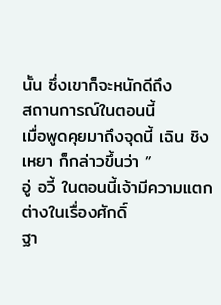นั้น ซึ่งเขาก็จะหนักดีถึง
สถานการณ์ในตอนนี้
เมื่อพูดคุยมาถึงจุดนี้ เฉิน ชิงเหยา ก็กล่าวขึ้นว่า ”
อู่ อวี้ ในตอนนี้เจ้ามีความแตกต่างในเรื่องศักดิ์
ฐา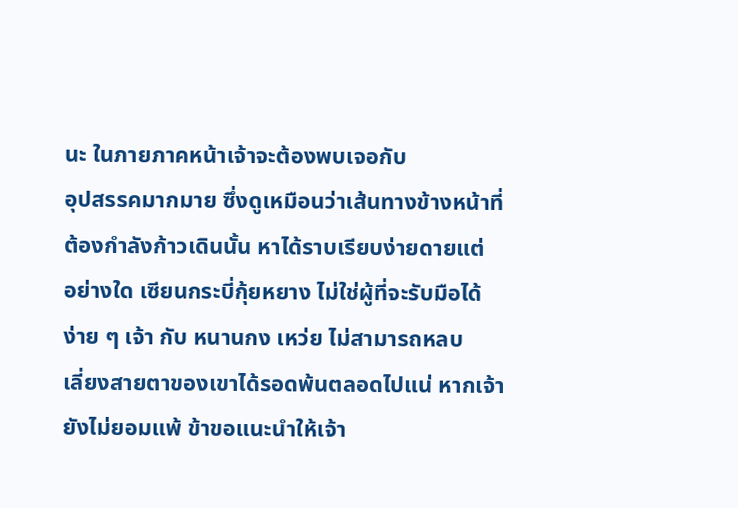นะ ในภายภาคหน้าเจ้าจะต้องพบเจอกับ
อุปสรรคมากมาย ซึ่งดูเหมือนว่าเส้นทางข้างหน้าที่
ต้องกำลังก้าวเดินนั้น หาได้ราบเรียบง่ายดายแต่
อย่างใด เซียนกระบี่กุ้ยหยาง ไม่ใช่ผู้ที่จะรับมือได้
ง่าย ๆ เจ้า กับ หนานกง เหว่ย ไม่สามารถหลบ
เลี่ยงสายตาของเขาได้รอดพ้นตลอดไปแน่ หากเจ้า
ยังไม่ยอมแพ้ ข้าขอแนะนำให้เจ้า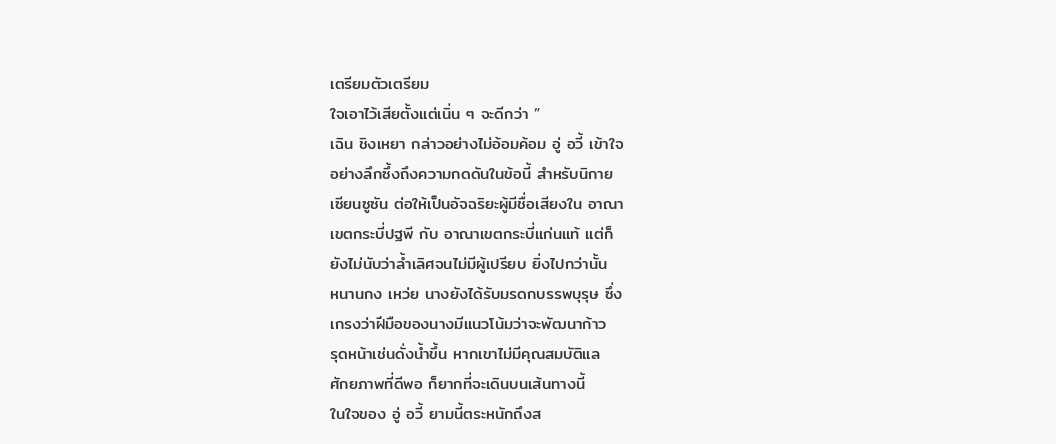เตรียมตัวเตรียม
ใจเอาไว้เสียตั้งแต่เนิ่น ๆ จะดีกว่า ”
เฉิน ชิงเหยา กล่าวอย่างไม่อ้อมค้อม อู่ อวี้ เข้าใจ
อย่างลึกซึ้งถึงความกดดันในข้อนี้ สำหรับนิกาย
เซียนซูซัน ต่อให้เป็นอัจฉริยะผู้มีชื่อเสียงใน อาณา
เขตกระบี่ปฐพี กับ อาณาเขตกระบี่แก่นแท้ แต่ก็
ยังไม่นับว่าล้ำเลิศจนไม่มีผู้เปรียบ ยิ่งไปกว่านั้น
หนานกง เหว่ย นางยังได้รับมรดกบรรพบุรุษ ซึ่ง
เกรงว่าฝีมือของนางมีแนวโน้มว่าจะพัฒนาก้าว
รุดหน้าเช่นดั่งน้ำขึ้น หากเขาไม่มีคุณสมบัติแล
ศักยภาพที่ดีพอ ก็ยากที่จะเดินบนเส้นทางนี้
ในใจของ อู่ อวี้ ยามนี้ตระหนักถึงส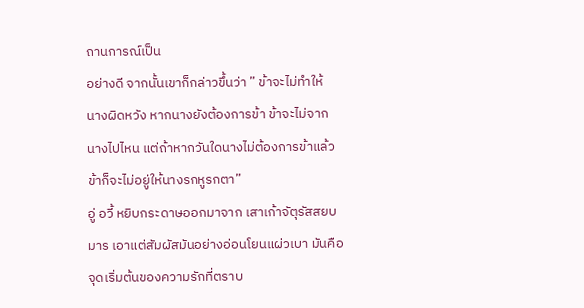ถานการณ์เป็น
อย่างดี จากนั้นเขาก็กล่าวขึ้นว่า ” ข้าจะไม่ทำให้
นางผิดหวัง หากนางยังต้องการข้า ข้าจะไม่จาก
นางไปไหน แต่ถ้าหากวันใดนางไม่ต้องการข้าแล้ว
ข้าก็จะไม่อยู่ให้นางรกหูรกตา”
อู่ อวี้ หยิบกระดาษออกมาจาก เสาเก้าจัตุรัสสยบ
มาร เอาแต่สัมผัสมันอย่างอ่อนโยนแผ่วเบา มันคือ
จุดเริ่มต้นของความรักที่ตราบ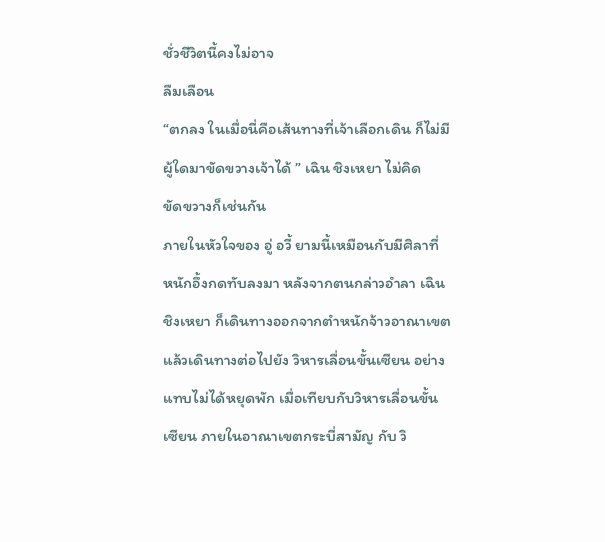ชั่วชีวิตนี้คงไม่อาจ
ลืมเลือน
“ตกลง ในเมื่อนี่คือเส้นทางที่เจ้าเลือกเดิน ก็ไม่มี
ผู้ใดมาขัดขวางเจ้าได้ ” เฉิน ชิงเหยา ไม่คิด
ขัดขวางก็เช่นกัน
ภายในหัวใจของ อู่ อวี้ ยามนี้เหมือนกับมีศิลาที่
หนักอึ้งกดทับลงมา หลังจากตนกล่าวอำลา เฉิน
ชิงเหยา ก็เดินทางออกจากตำหนักจ้าวอาณาเขต
แล้วเดินทางต่อไปยัง วิหารเลื่อนขั้นเซียน อย่าง
แทบไม่ได้หยุดพัก เมื่อเทียบกับวิหารเลื่อนขั้น
เซียน ภายในอาณาเขตกระบี่สามัญ กับ วิ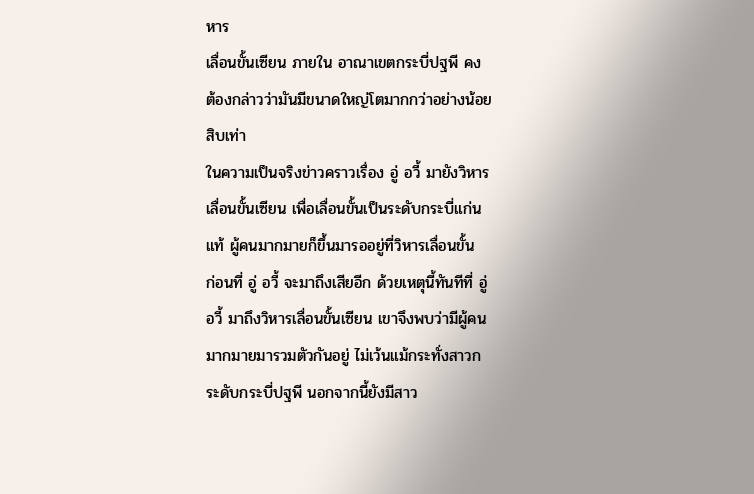หาร
เลื่อนขั้นเซียน ภายใน อาณาเขตกระบี่ปฐพี คง
ต้องกล่าวว่ามันมีขนาดใหญ่โตมากกว่าอย่างน้อย
สิบเท่า
ในความเป็นจริงข่าวคราวเรื่อง อู่ อวี้ มายังวิหาร
เลื่อนขั้นเซียน เพื่อเลื่อนขั้นเป็นระดับกระบี่แก่น
แท้ ผู้คนมากมายก็ขึ้นมารออยู่ที่วิหารเลื่อนขั้น
ก่อนที่ อู่ อวี้ จะมาถึงเสียอีก ด้วยเหตุนี้ทันทีที่ อู่
อวี้ มาถึงวิหารเลื่อนขั้นเซียน เขาจึงพบว่ามีผู้คน
มากมายมารวมตัวกันอยู่ ไม่เว้นแม้กระทั่งสาวก
ระดับกระบี่ปฐพี นอกจากนี้ยังมีสาว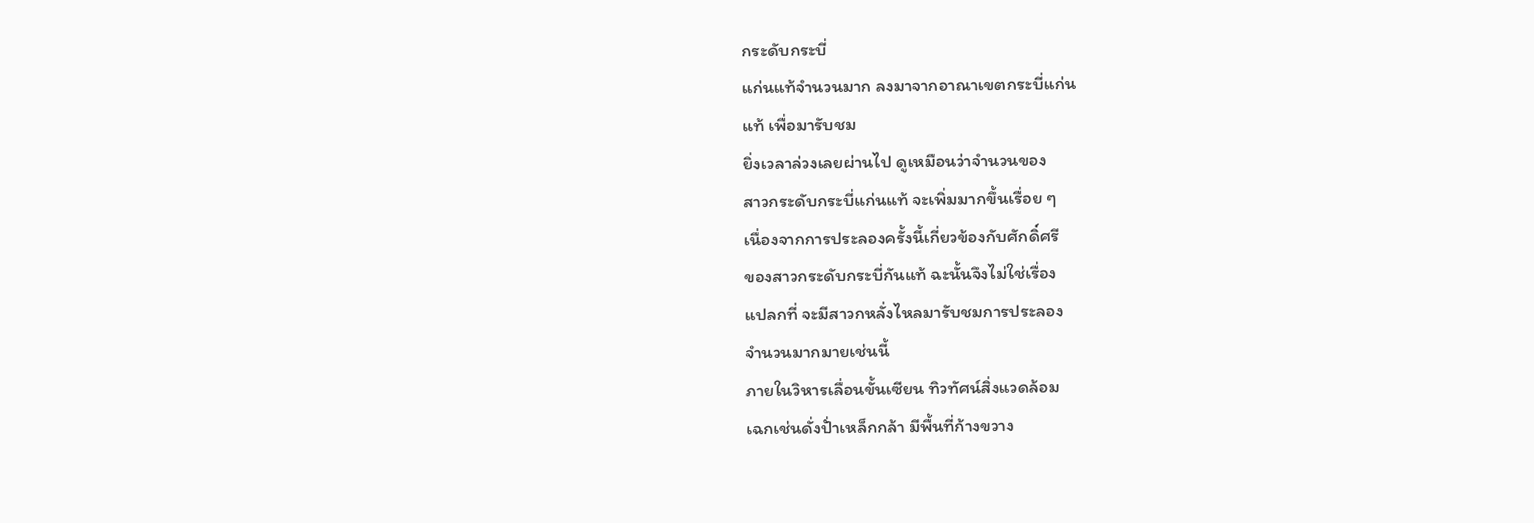กระดับกระบี่
แก่นแท้จำนวนมาก ลงมาจากอาณาเขตกระบี่แก่น
แท้ เพื่อมารับชม
ยิ่งเวลาล่วงเลยผ่านไป ดูเหมือนว่าจำนวนของ
สาวกระดับกระบี่แก่นแท้ จะเพิ่มมากขึ้นเรื่อย ๆ
เนื่องจากการประลองครั้งนี้เกี่ยวข้องกับศักดิ์ศรี
ของสาวกระดับกระบี่กันแท้ ฉะนั้นจึงไม่ใช่เรื่อง
แปลกที่ จะมีสาวกหลั่งไหลมารับชมการประลอง
จำนวนมากมายเช่นนี้
ภายในวิหารเลื่อนขั้นเซียน ทิวทัศน์สิ่งแวดล้อม
เฉกเช่นดั่งปั่าเหล็กกล้า มีพื้นที่ก้างขวาง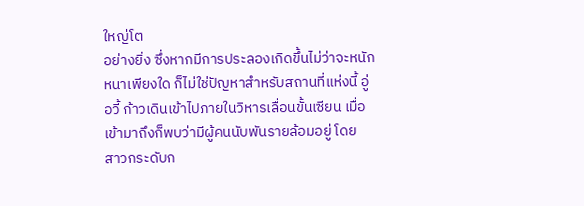ใหญ่โต
อย่างยิ่ง ซึ่งหากมีการประลองเกิดขึ้นไม่ว่าจะหนัก
หนาเพียงใด ก็ไม่ใช่ปัญหาสำหรับสถานที่แห่งนี้ อู่
อวี้ ก้าวเดินเข้าไปภายในวิหารเลื่อนขั้นเซียน เมื่อ
เข้ามาถึงก็พบว่ามีผู้คนนับพันรายล้อมอยู่ โดย
สาวกระดับก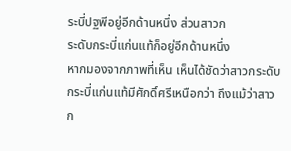ระบี่ปฐพีอยู่อีกด้านหนึ่ง ส่วนสาวก
ระดับกระบี่แก่นแท้ก็อยู่อีกด้านหนึ่ง
หากมองจากภาพที่เห็น เห็นได้ชัดว่าสาวกระดับ
กระบี่แก่นแท้มีศักดิ์ศรีเหนือกว่า ถึงแม้ว่าสาวก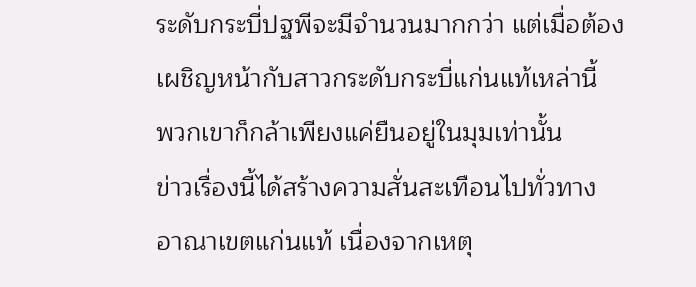ระดับกระบี่ปฐพีจะมีจำนวนมากกว่า แต่เมื่อต้อง
เผชิญหน้ากับสาวกระดับกระบี่แก่นแท้เหล่านี้
พวกเขาก็กล้าเพียงแค่ยืนอยู่ในมุมเท่านั้น
ข่าวเรื่องนี้ได้สร้างความสั่นสะเทือนไปทั่วทาง
อาณาเขตแก่นแท้ เนื่องจากเหตุ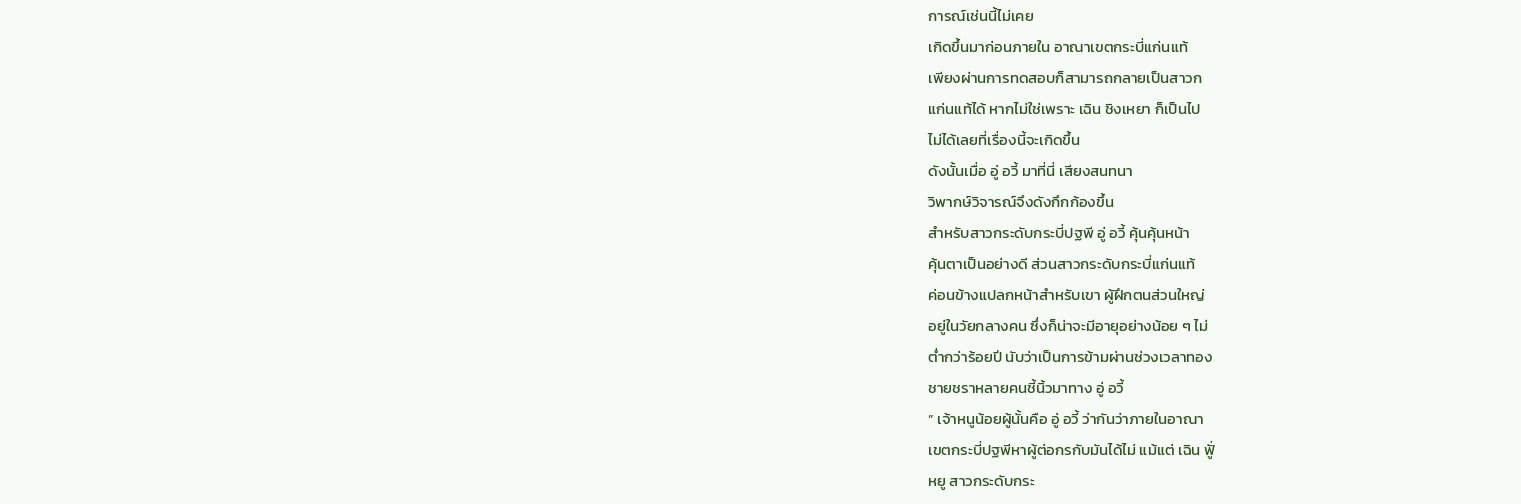การณ์เช่นนี้ไม่เคย
เกิดขึ้นมาก่อนภายใน อาณาเขตกระบี่แก่นแท้
เพียงผ่านการทดสอบก็สามารถกลายเป็นสาวก
แก่นแท้ได้ หากไม่ใช่เพราะ เฉิน ชิงเหยา ก็เป็นไป
ไม่ได้เลยที่เรื่องนี้จะเกิดขึ้น
ดังนั้นเมื่อ อู่ อวี้ มาที่นี่ เสียงสนทนา
วิพากษ์วิจารณ์จึงดังกึกก้องขึ้น
สำหรับสาวกระดับกระบี่ปฐพี อู่ อวี้ คุ้นคุ้นหน้า
คุ้นตาเป็นอย่างดี ส่วนสาวกระดับกระบี่แก่นแท้
ค่อนข้างแปลกหน้าสำหรับเขา ผู้ฝึกตนส่วนใหญ่
อยู่ในวัยกลางคน ซึ่งก็น่าจะมีอายุอย่างน้อย ๆ ไม่
ต่ำกว่าร้อยปี นับว่าเป็นการข้ามผ่านช่วงเวลาทอง
ชายชราหลายคนชี้นิ้วมาทาง อู่ อวี้
” เจ้าหนูน้อยผู้นั้นคือ อู่ อวี้ ว่ากันว่าภายในอาณา
เขตกระบี่ปฐพีหาผู้ต่อกรกับมันได้ไม่ แม้แต่ เฉิน ฟูั่
หยู สาวกระดับกระ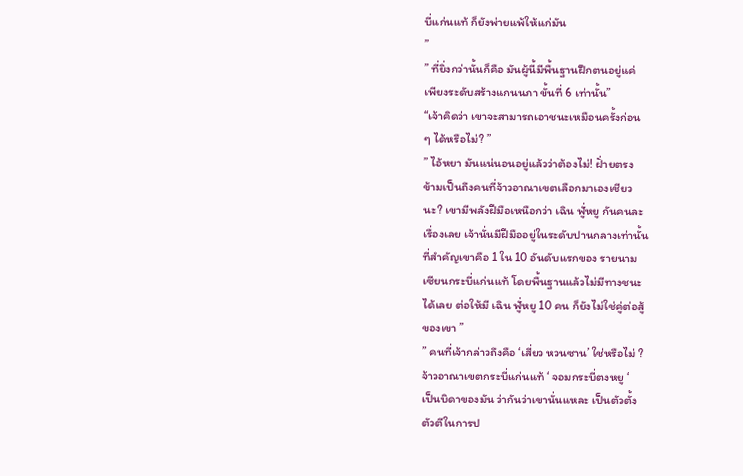บี่แก่นแท้ ก็ยังพ่ายแพ้ให้แก่มัน
”
” ที่ยิ่งกว่านั้นก็คือ มันผู้นี้มีพื้นฐานฝึกตนอยู่แค่
เพียงระดับสร้างแกนนภา ขั้นที่ 6 เท่านั้น”
“เจ้าคิดว่า เขาจะสามารถเอาชนะเหมือนครั้งก่อน
ๆ ได้หรือไม่? ”
” ไอ้หยา มันแน่นอนอยู่แล้วว่าต้องไม่! ฝั่ายตรง
ข้ามเป็นถึงคนที่จ้าวอาณาเขตเลือกมาเองเชียว
นะ? เขามีพลังฝีมือเหนือกว่า เฉิน ฟูั่หยู กันคนละ
เรื่องเลย เจ้านั่นมีฝีมืออยู่ในระดับปานกลางเท่านั้น
ที่สำคัญเขาคือ 1 ใน 10 อันดับแรกของ รายนาม
เซียนกระบี่แก่นแท้ โดยพื้นฐานแล้วไม่มีทางชนะ
ได้เลย ต่อให้มี เฉิน ฟูั่หยู 10 คน ก็ยังไม่ใช่คู่ต่อสู้
ของเขา ”
” คนที่เจ้ากล่าวถึงคือ ‘เสี่ยว หวนซาน’ ใช่หรือไม่ ?
จ้าวอาณาเขตกระบี่แก่นแท้ ‘ จอมกระบี่ตงหยู ‘
เป็นบิดาของมัน ว่ากันว่าเขานั่นแหละ เป็นตัวตั้ง
ตัวตีในการป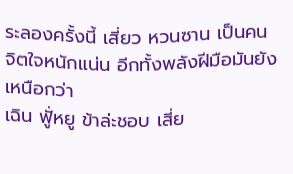ระลองครั้งนี้ เสี่ยว หวนซาน เป็นคน
จิตใจหนักแน่น อีกทั้งพลังฝีมือมันยังเหนือกว่า
เฉิน ฟูั่หยู ข้าล่ะชอบ เสี่ย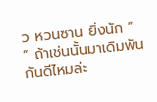ว หวนซาน ยิ่งนัก ”
” ถ้าเช่นนั้นมาเดิมพันกันดีไหมล่ะ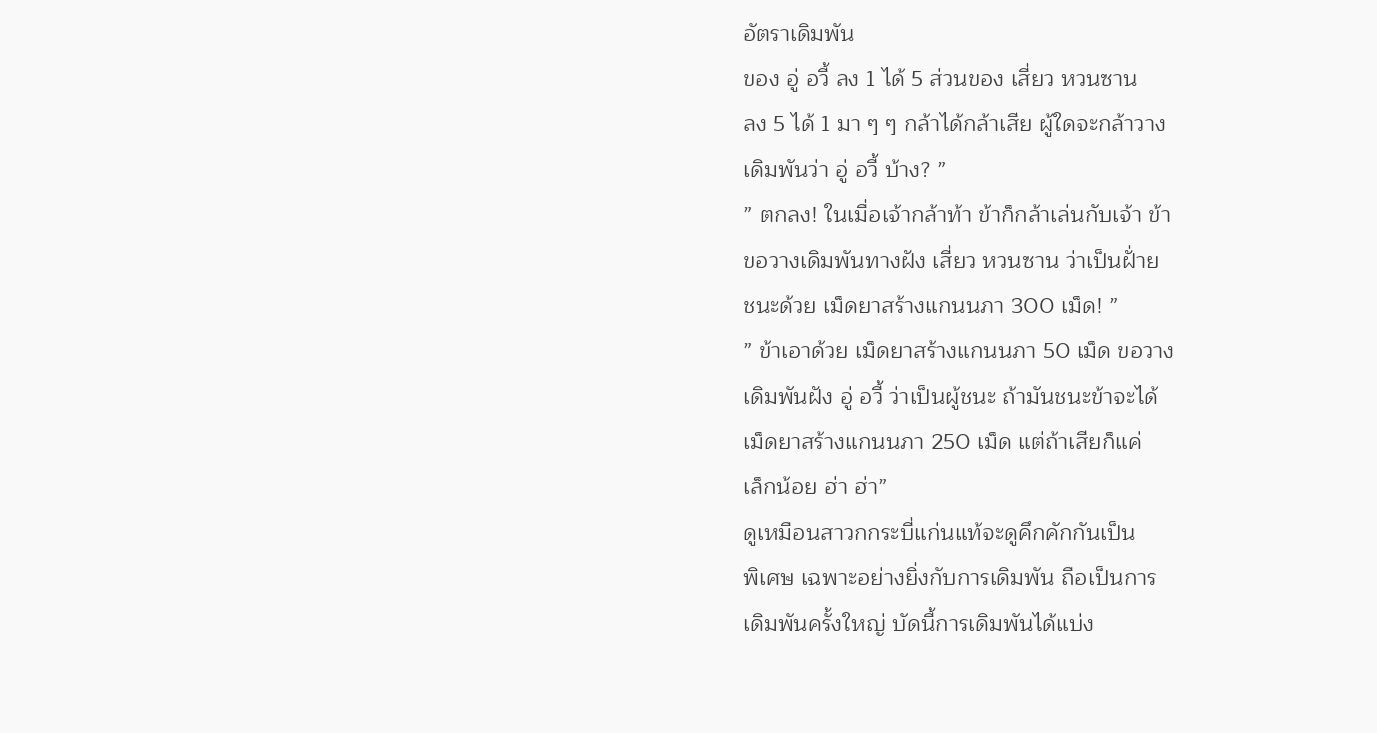อัตราเดิมพัน
ของ อู่ อวี้ ลง 1 ได้ 5 ส่วนของ เสี่ยว หวนซาน
ลง 5 ได้ 1 มา ๆ ๆ กล้าได้กล้าเสีย ผู้ใดจะกล้าวาง
เดิมพันว่า อู่ อวี้ บ้าง? ”
” ตกลง! ในเมื่อเจ้ากล้าท้า ข้าก็กล้าเล่นกับเจ้า ข้า
ขอวางเดิมพันทางฝัง เสี่ยว หวนซาน ว่าเป็นฝั่าย
ชนะด้วย เม็ดยาสร้างแกนนภา 300 เม็ด! ”
” ข้าเอาด้วย เม็ดยาสร้างแกนนภา 50 เม็ด ขอวาง
เดิมพันฝัง อู่ อวี้ ว่าเป็นผู้ชนะ ถ้ามันชนะข้าจะได้
เม็ดยาสร้างแกนนภา 250 เม็ด แต่ถ้าเสียก็แค่
เล็กน้อย ฮ่า ฮ่า”
ดูเหมือนสาวกกระบี่แก่นแท้จะดูคึกคักกันเป็น
พิเศษ เฉพาะอย่างยิ่งกับการเดิมพัน ถือเป็นการ
เดิมพันครั้งใหญ่ บัดนี้การเดิมพันได้แบ่ง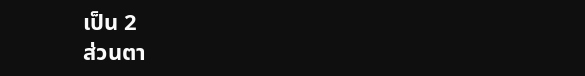เป็น 2
ส่วนตา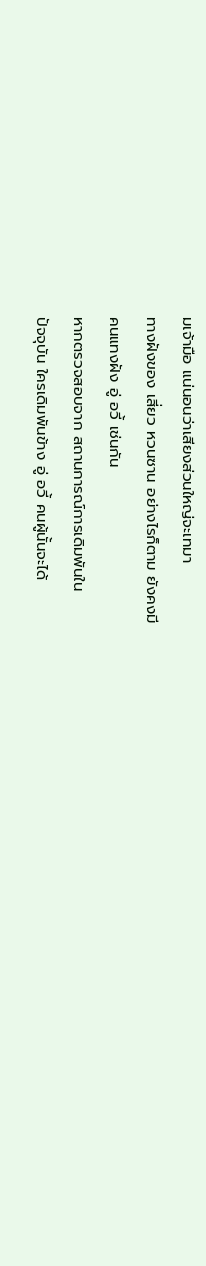มเจ้ามือ แน่นอนว่าเสียงส่วนใหญ่จะเทมา
ทางฝังของ เสี่ยว หวนซาน อย่างไรก็ตาม ยังคงมี
คนแทงฝัง อู่ อวี้ เช่นกัน
หากตรวจสอบจาก สถานการณ์การเดิมพันใน
ปัจจุบัน ใครเดิมพันข้าง อู่ อวี้ คนผู้นั้นจะได้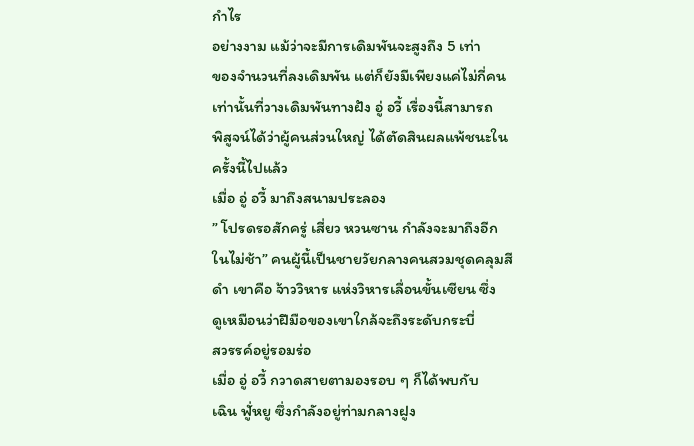กำไร
อย่างงาม แม้ว่าจะมีการเดิมพันจะสูงถึง 5 เท่า
ของจำนวนที่ลงเดิมพัน แต่ก็ยังมีเพียงแค่ไม่กี่คน
เท่านั้นที่วางเดิมพันทางฝัง อู่ อวี้ เรื่องนี้สามารถ
พิสูจน์ได้ว่าผู้คนส่วนใหญ่ ได้ตัดสินผลแพ้ชนะใน
ครั้งนี้ไปแล้ว
เมื่อ อู่ อวี้ มาถึงสนามประลอง
” โปรดรอสักครู่ เสี่ยว หวนซาน กำลังจะมาถึงอีก
ในไม่ช้า” คนผู้นี้เป็นชายวัยกลางคนสวมชุดคลุมสี
ดำ เขาคือ จ้าววิหาร แห่งวิหารเลื่อนขั้นเซียน ซึ่ง
ดูเหมือนว่าฝีมือของเขาใกล้จะถึงระดับกระบี่
สวรรค์อยู่รอมร่อ
เมื่อ อู่ อวี้ กวาดสายตามองรอบ ๆ ก็ได้พบกับ
เฉิน ฟูั่หยู ซึ่งกำลังอยู่ท่ามกลางฝูง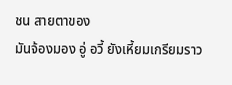ชน สายตาของ
มันจ้องมอง อู่ อวี้ ยังเหี้ยมเกรียมราว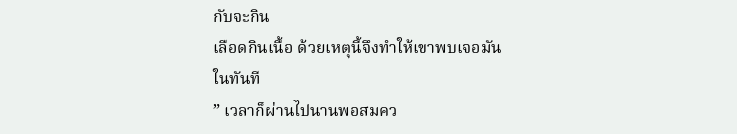กับจะกิน
เลือดกินเนื้อ ด้วยเหตุนี้จึงทำให้เขาพบเจอมัน
ในทันที
” เวลาก็ผ่านไปนานพอสมคว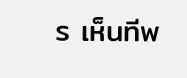ร เห็นทีพ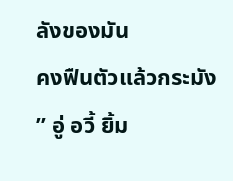ลังของมัน
คงฟืนตัวแล้วกระมัง ” อู่ อวี้ ยิ้ม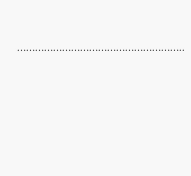………………………………………………..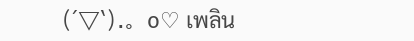(´▽`).。o♡ เพลิน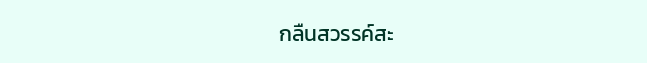กลืนสวรรค์สะ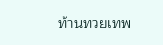ท้านทวยเทพ